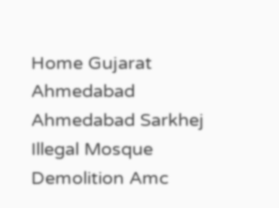Home Gujarat Ahmedabad Ahmedabad Sarkhej Illegal Mosque Demolition Amc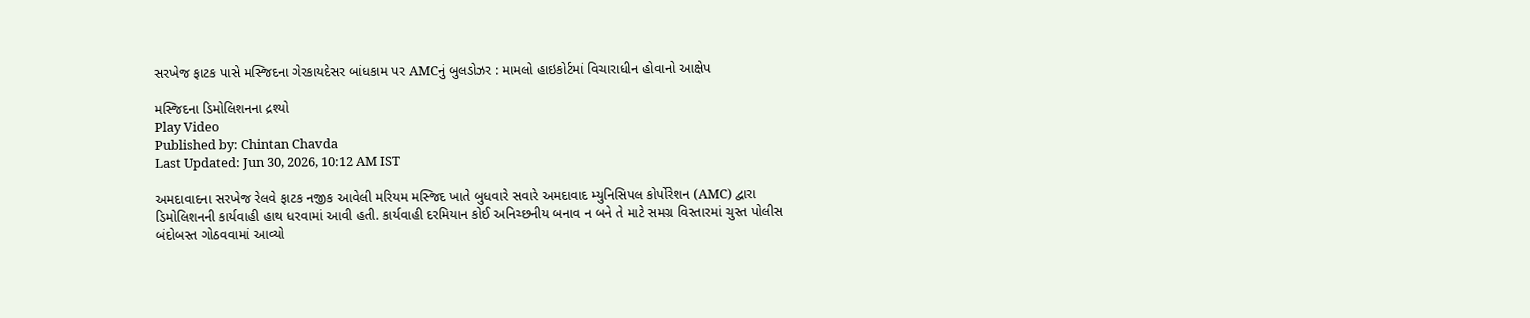સરખેજ ફાટક પાસે મસ્જિદના ગેરકાયદેસર બાંધકામ પર AMCનું બુલડોઝર : મામલો હાઇકોર્ટમાં વિચારાધીન હોવાનો આક્ષેપ

મસ્જિદના ડિમોલિશનના દ્રશ્યો
Play Video
Published by: Chintan Chavda
Last Updated: Jun 30, 2026, 10:12 AM IST

અમદાવાદના સરખેજ રેલવે ફાટક નજીક આવેલી મરિયમ મસ્જિદ ખાતે બુધવારે સવારે અમદાવાદ મ્યુનિસિપલ કોર્પોરેશન (AMC) દ્વારા ડિમોલિશનની કાર્યવાહી હાથ ધરવામાં આવી હતી. કાર્યવાહી દરમિયાન કોઈ અનિચ્છનીય બનાવ ન બને તે માટે સમગ્ર વિસ્તારમાં ચુસ્ત પોલીસ બંદોબસ્ત ગોઠવવામાં આવ્યો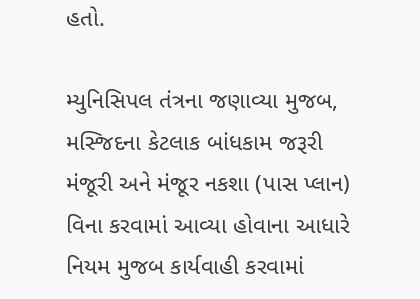હતો.

મ્યુનિસિપલ તંત્રના જણાવ્યા મુજબ, મસ્જિદના કેટલાક બાંધકામ જરૂરી મંજૂરી અને મંજૂર નકશા (પાસ પ્લાન) વિના કરવામાં આવ્યા હોવાના આધારે નિયમ મુજબ કાર્યવાહી કરવામાં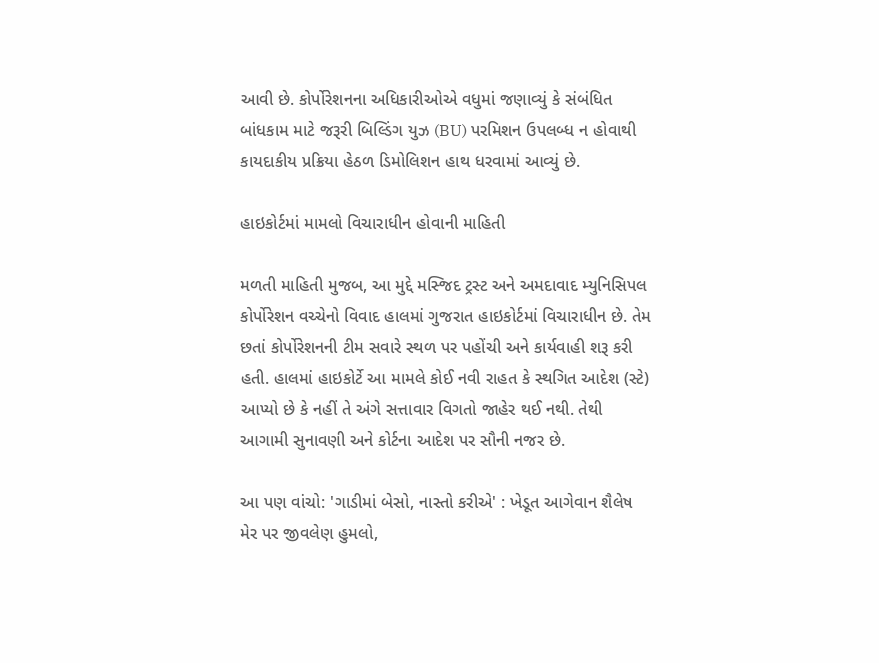આવી છે. કોર્પોરેશનના અધિકારીઓએ વધુમાં જણાવ્યું કે સંબંધિત બાંધકામ માટે જરૂરી બિલ્ડિંગ યુઝ (BU) પરમિશન ઉપલબ્ધ ન હોવાથી કાયદાકીય પ્રક્રિયા હેઠળ ડિમોલિશન હાથ ધરવામાં આવ્યું છે.

હાઇકોર્ટમાં મામલો વિચારાધીન હોવાની માહિતી

મળતી માહિતી મુજબ, આ મુદ્દે મસ્જિદ ટ્રસ્ટ અને અમદાવાદ મ્યુનિસિપલ કોર્પોરેશન વચ્ચેનો વિવાદ હાલમાં ગુજરાત હાઇકોર્ટમાં વિચારાધીન છે. તેમ છતાં કોર્પોરેશનની ટીમ સવારે સ્થળ પર પહોંચી અને કાર્યવાહી શરૂ કરી હતી. હાલમાં હાઇકોર્ટે આ મામલે કોઈ નવી રાહત કે સ્થગિત આદેશ (સ્ટે) આપ્યો છે કે નહીં તે અંગે સત્તાવાર વિગતો જાહેર થઈ નથી. તેથી આગામી સુનાવણી અને કોર્ટના આદેશ પર સૌની નજર છે.

આ પણ વાંચો: 'ગાડીમાં બેસો, નાસ્તો કરીએ' : ખેડૂત આગેવાન શૈલેષ મેર પર જીવલેણ હુમલો,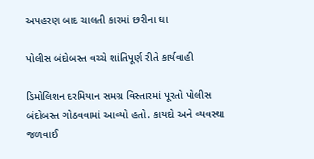અપહરણ બાદ ચાલતી કારમાં છરીના ઘા

પોલીસ બંદોબસ્ત વચ્ચે શાંતિપૂર્ણ રીતે કાર્યવાહી

ડિમોલિશન દરમિયાન સમગ્ર વિસ્તારમાં પૂરતો પોલીસ બંદોબસ્ત ગોઠવવામાં આવ્યો હતો. કાયદો અને વ્યવસ્થા જળવાઈ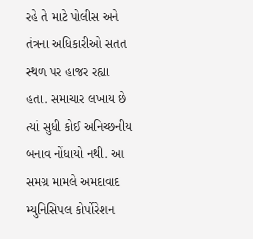રહે તે માટે પોલીસ અને તંત્રના અધિકારીઓ સતત સ્થળ પર હાજર રહ્યા હતા. સમાચાર લખાય છે ત્યાં સુધી કોઈ અનિચ્છનીય બનાવ નોંધાયો નથી. આ સમગ્ર મામલે અમદાવાદ મ્યુનિસિપલ કોર્પોરેશન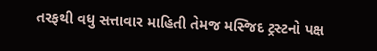તરફથી વધુ સત્તાવાર માહિતી તેમજ મસ્જિદ ટ્રસ્ટનો પક્ષ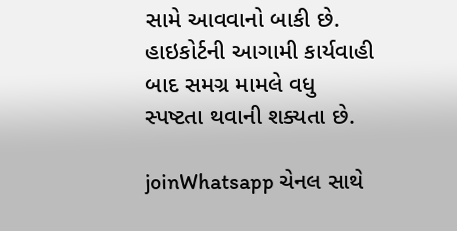સામે આવવાનો બાકી છે. હાઇકોર્ટની આગામી કાર્યવાહી બાદ સમગ્ર મામલે વધુ સ્પષ્ટતા થવાની શક્યતા છે.

joinWhatsapp ચેનલ સાથે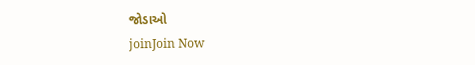જોડાઓ
joinJoin Now